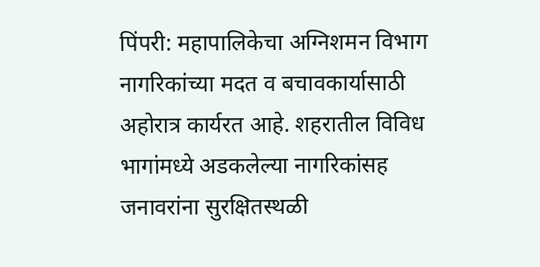पिंपरी: महापालिकेचा अग्निशमन विभाग नागरिकांच्या मदत व बचावकार्यासाठी अहोरात्र कार्यरत आहे. शहरातील विविध भागांमध्ये अडकलेल्या नागरिकांसह जनावरांना सुरक्षितस्थळी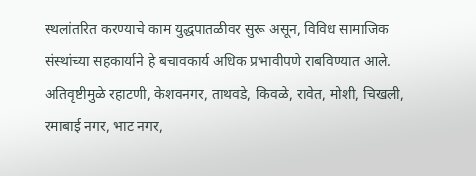स्थलांतरित करण्याचे काम युद्धपातळीवर सुरू असून, विविध सामाजिक संस्थांच्या सहकार्याने हे बचावकार्य अधिक प्रभावीपणे राबविण्यात आले.
अतिवृष्टीमुळे रहाटणी, केशवनगर, ताथवडे, किवळे, रावेत, मोशी, चिखली, रमाबाई नगर, भाट नगर,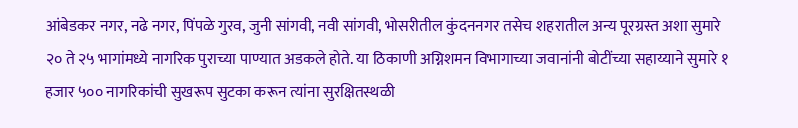आंबेडकर नगर, नढे नगर, पिंपळे गुरव, जुनी सांगवी, नवी सांगवी, भोसरीतील कुंदननगर तसेच शहरातील अन्य पूरग्रस्त अशा सुमारे २० ते २५ भागांमध्ये नागरिक पुराच्या पाण्यात अडकले होते. या ठिकाणी अग्निशमन विभागाच्या जवानांनी बोटींच्या सहाय्याने सुमारे १ हजार ५०० नागरिकांची सुखरूप सुटका करून त्यांना सुरक्षितस्थळी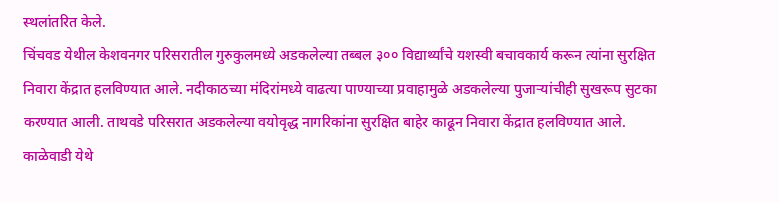स्थलांतरित केले.
चिंचवड येथील केशवनगर परिसरातील गुरुकुलमध्ये अडकलेल्या तब्बल ३०० विद्यार्थ्यांचे यशस्वी बचावकार्य करून त्यांना सुरक्षित निवारा केंद्रात हलविण्यात आले. नदीकाठच्या मंदिरांमध्ये वाढत्या पाण्याच्या प्रवाहामुळे अडकलेल्या पुजाऱ्यांचीही सुखरूप सुटका करण्यात आली. ताथवडे परिसरात अडकलेल्या वयोवृद्ध नागरिकांना सुरक्षित बाहेर काढून निवारा केंद्रात हलविण्यात आले. काळेवाडी येथे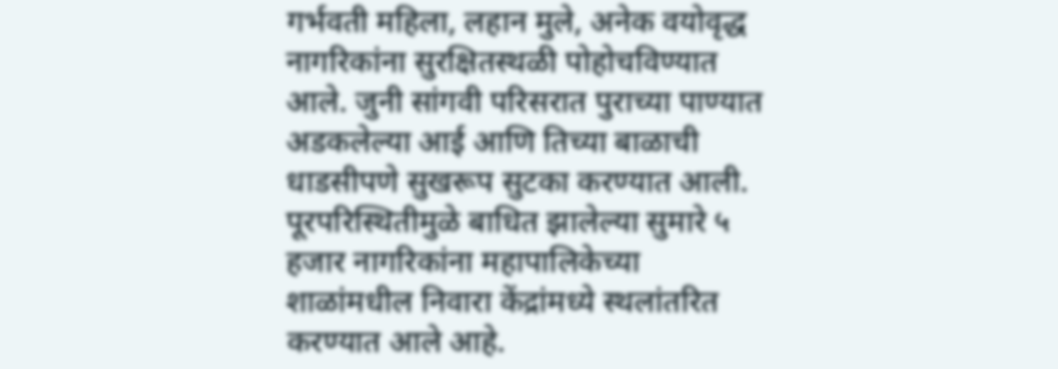गर्भवती महिला, लहान मुले, अनेक वयोवृद्ध नागरिकांना सुरक्षितस्थळी पोहोचविण्यात आले. जुनी सांगवी परिसरात पुराच्या पाण्यात अडकलेल्या आई आणि तिच्या बाळाची धाडसीपणे सुखरूप सुटका करण्यात आली.
पूरपरिस्थितीमुळे बाधित झालेल्या सुमारे ५ हजार नागरिकांना महापालिकेच्या शाळांमधील निवारा केंद्रांमध्ये स्थलांतरित करण्यात आले आहे.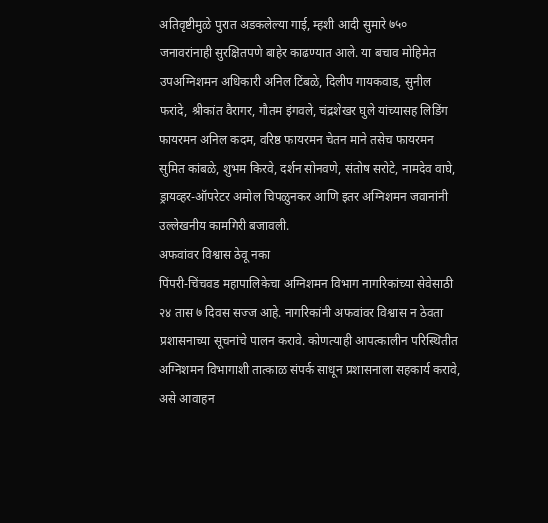अतिवृष्टीमुळे पुरात अडकलेल्या गाई, म्हशी आदी सुमारे ७५० जनावरांनाही सुरक्षितपणे बाहेर काढण्यात आले. या बचाव मोहिमेत उपअग्निशमन अधिकारी अनिल टिंबळे, दिलीप गायकवाड, सुनील फरांदे, श्रीकांत वैरागर, गौतम इंगवले, चंद्रशेखर घुले यांच्यासह लिडिंग फायरमन अनिल कदम, वरिष्ठ फायरमन चेतन माने तसेच फायरमन सुमित कांबळे, शुभम किरवे, दर्शन सोनवणे, संतोष सरोटे, नामदेव वाघे, ड्रायव्हर-ऑपरेटर अमोल चिपळुनकर आणि इतर अग्निशमन जवानांनी उल्लेखनीय कामगिरी बजावली.
अफवांवर विश्वास ठेवू नका
पिंपरी-चिंचवड महापालिकेचा अग्निशमन विभाग नागरिकांच्या सेवेसाठी २४ तास ७ दिवस सज्ज आहे. नागरिकांनी अफवांवर विश्वास न ठेवता प्रशासनाच्या सूचनांचे पालन करावे. कोणत्याही आपत्कालीन परिस्थितीत अग्निशमन विभागाशी तात्काळ संपर्क साधून प्रशासनाला सहकार्य करावे, असे आवाहन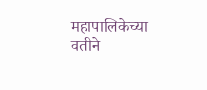महापालिकेच्या वतीने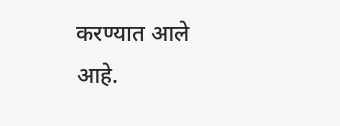करण्यात आले आहे.